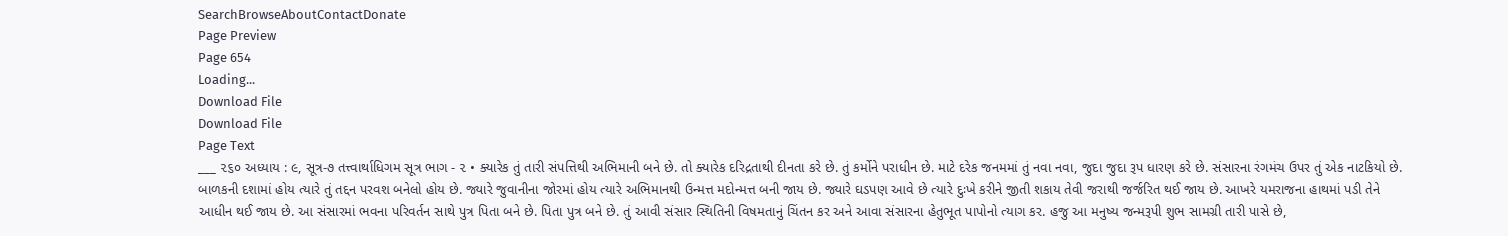SearchBrowseAboutContactDonate
Page Preview
Page 654
Loading...
Download File
Download File
Page Text
___ ૨૬૦ અધ્યાય : ૯, સૂત્ર-૭ તત્ત્વાર્થાધિગમ સૂત્ર ભાગ - ૨ • ક્યારેક તું તારી સંપત્તિથી અભિમાની બને છે. તો ક્યારેક દરિદ્રતાથી દીનતા કરે છે. તું કર્મોને પરાધીન છે. માટે દરેક જનમમાં તું નવા નવા, જુદા જુદા રૂપ ધારણ કરે છે. સંસારના રંગમંચ ઉપર તું એક નાટકિયો છે. બાળકની દશામાં હોય ત્યારે તું તદ્દન પરવશ બનેલો હોય છે. જ્યારે જુવાનીના જોરમાં હોય ત્યારે અભિમાનથી ઉન્મત્ત મદોન્મત્ત બની જાય છે. જ્યારે ઘડપણ આવે છે ત્યારે દુઃખે કરીને જીતી શકાય તેવી જરાથી જર્જરિત થઈ જાય છે. આખરે યમરાજના હાથમાં પડી તેને આધીન થઈ જાય છે. આ સંસારમાં ભવના પરિવર્તન સાથે પુત્ર પિતા બને છે. પિતા પુત્ર બને છે. તું આવી સંસાર સ્થિતિની વિષમતાનું ચિંતન કર અને આવા સંસારના હેતુભૂત પાપોનો ત્યાગ કર. હજુ આ મનુષ્ય જન્મરૂપી શુભ સામગ્રી તારી પાસે છે,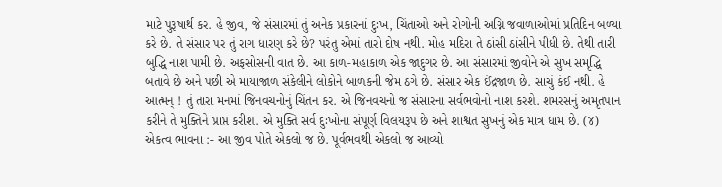માટે પુરૂષાર્થ કર. હે જીવ, જે સંસારમાં તું અનેક પ્રકારનાં દુઃખ, ચિંતાઓ અને રોગોની અગ્નિ જવાળાઓમાં પ્રતિદિન બળ્યા કરે છે. તે સંસાર પર તું રાગ ધારણ કરે છે? પરંતુ એમાં તારો દોષ નથી. મોહ મદિરા તે ઠાંસી ઠાંસીને પીધી છે. તેથી તારી બુદ્ધિ નાશ પામી છે. અફસોસની વાત છે. આ કાળ-મહાકાળ એક જાદુગર છે. આ સંસારમાં જીવોને એ સુખ સમૃદ્ધિ બતાવે છે અને પછી એ માયાજાળ સંકેલીને લોકોને બાળકની જેમ ઠગે છે. સંસાર એક ઈંદ્રજાળ છે. સાચું કંઈ નથી. હે આત્મન્ ! તું તારા મનમાં જિનવચનોનું ચિંતન કર. એ જિનવચનો જ સંસારના સર્વભવોનો નાશ કરશે. શમરસનું અમૃતપાન કરીને તે મુક્તિને પ્રાપ્ત કરીશ. એ મુક્તિ સર્વ દુઃખોના સંપૂર્ણ વિલયરૂપ છે અને શાશ્વત સુખનું એક માત્ર ધામ છે. (૪) એકત્વ ભાવના :- આ જીવ પોતે એકલો જ છે. પૂર્વભવથી એકલો જ આવ્યો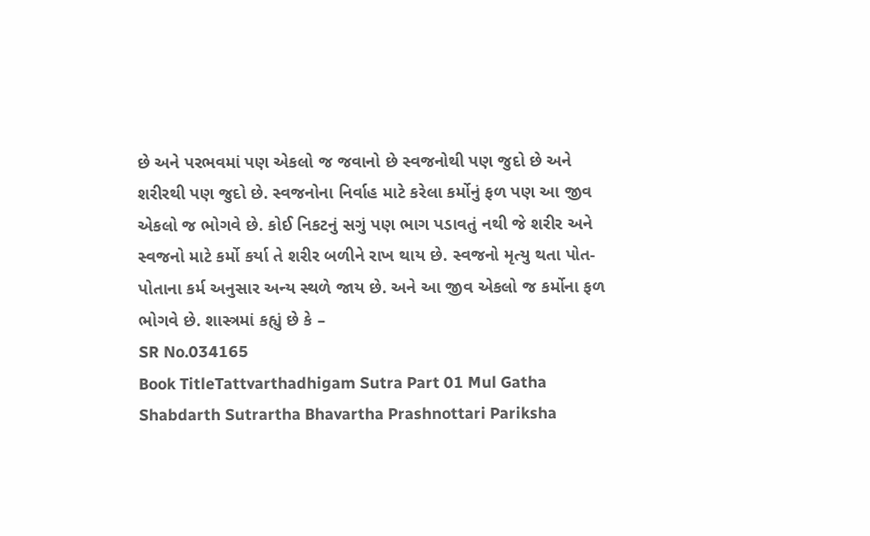છે અને પરભવમાં પણ એકલો જ જવાનો છે સ્વજનોથી પણ જુદો છે અને શરીરથી પણ જુદો છે. સ્વજનોના નિર્વાહ માટે કરેલા કર્મોનું ફળ પણ આ જીવ એકલો જ ભોગવે છે. કોઈ નિકટનું સગું પણ ભાગ પડાવતું નથી જે શરીર અને સ્વજનો માટે કર્મો કર્યા તે શરીર બળીને રાખ થાય છે. સ્વજનો મૃત્યુ થતા પોત-પોતાના કર્મ અનુસાર અન્ય સ્થળે જાય છે. અને આ જીવ એકલો જ કર્મોના ફળ ભોગવે છે. શાસ્ત્રમાં કહ્યું છે કે –
SR No.034165
Book TitleTattvarthadhigam Sutra Part 01 Mul Gatha Shabdarth Sutrartha Bhavartha Prashnottari Pariksha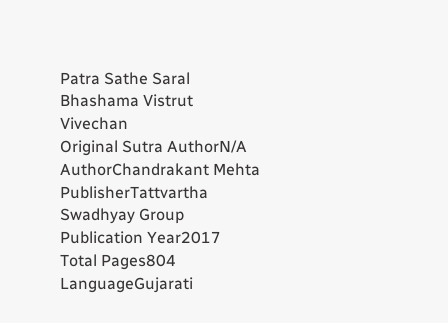Patra Sathe Saral Bhashama Vistrut Vivechan
Original Sutra AuthorN/A
AuthorChandrakant Mehta
PublisherTattvartha Swadhyay Group
Publication Year2017
Total Pages804
LanguageGujarati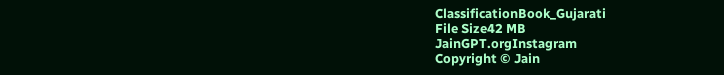ClassificationBook_Gujarati
File Size42 MB
JainGPT.orgInstagram
Copyright © Jain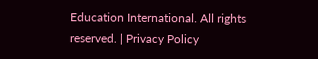Education International. All rights reserved. | Privacy Policy